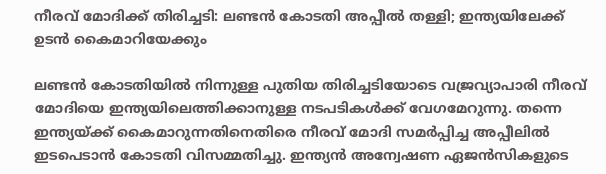നീരവ് മോദിക്ക് തിരിച്ചടി: ലണ്ടൻ കോടതി അപ്പീൽ തള്ളി; ഇന്ത്യയിലേക്ക് ഉടൻ കൈമാറിയേക്കും

ലണ്ടൻ കോടതിയിൽ നിന്നുള്ള പുതിയ തിരിച്ചടിയോടെ വജ്രവ്യാപാരി നീരവ് മോദിയെ ഇന്ത്യയിലെത്തിക്കാനുള്ള നടപടികൾക്ക് വേഗമേറുന്നു. തന്നെ ഇന്ത്യയ്ക്ക് കൈമാറുന്നതിനെതിരെ നീരവ് മോദി സമർപ്പിച്ച അപ്പീലിൽ ഇടപെടാൻ കോടതി വിസമ്മതിച്ചു. ഇന്ത്യൻ അന്വേഷണ ഏജൻസികളുടെ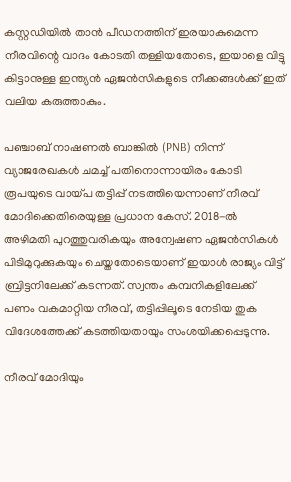കസ്റ്റഡിയിൽ താൻ പീഡനത്തിന് ഇരയാകുമെന്ന നീരവിന്റെ വാദം കോടതി തള്ളിയതോടെ, ഇയാളെ വിട്ടു കിട്ടാനുള്ള ഇന്ത്യൻ ഏജൻസികളുടെ നീക്കങ്ങൾക്ക് ഇത് വലിയ കരുത്താകും.

പഞ്ചാബ് നാഷണൽ ബാങ്കിൽ (PNB) നിന്ന് വ്യാജരേഖകൾ ചമച്ച് പതിനൊന്നായിരം കോടി രൂപയുടെ വായ്പ തട്ടിപ്പ് നടത്തിയെന്നാണ് നീരവ് മോദിക്കെതിരെയുള്ള പ്രധാന കേസ്. 2018-ൽ അഴിമതി പുറത്തുവരികയും അന്വേഷണ ഏജൻസികൾ പിടിമുറുക്കുകയും ചെയ്തതോടെയാണ് ഇയാൾ രാജ്യം വിട്ട് ബ്രിട്ടനിലേക്ക് കടന്നത്. സ്വന്തം കമ്പനികളിലേക്ക് പണം വകമാറ്റിയ നീരവ്, തട്ടിപ്പിലൂടെ നേടിയ തുക വിദേശത്തേക്ക് കടത്തിയതായും സംശയിക്കപ്പെടുന്നു.

നീരവ് മോദിയും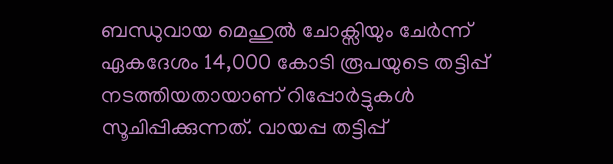ബന്ധുവായ മെഹുൽ ചോക്സിയും ചേർന്ന് ഏകദേശം 14,000 കോടി രൂപയുടെ തട്ടിപ്പ് നടത്തിയതായാണ് റിപ്പോർട്ടുകൾ സൂചിപ്പിക്കുന്നത്. വായപ്പ തട്ടിപ്പ്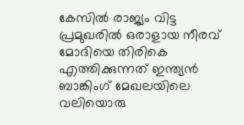കേസിൽ രാജ്യം വിട്ട പ്രമുഖരിൽ ഒരാളായ നീരവ് മോദിയെ തിരികെ എത്തിക്കുന്നത് ഇന്ത്യൻ ബാങ്കിംഗ് മേഖലയിലെ വലിയൊരു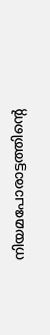നിയമപോരാട്ടത്തിന്റെ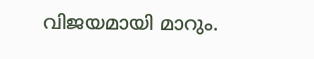വിജയമായി മാറും.